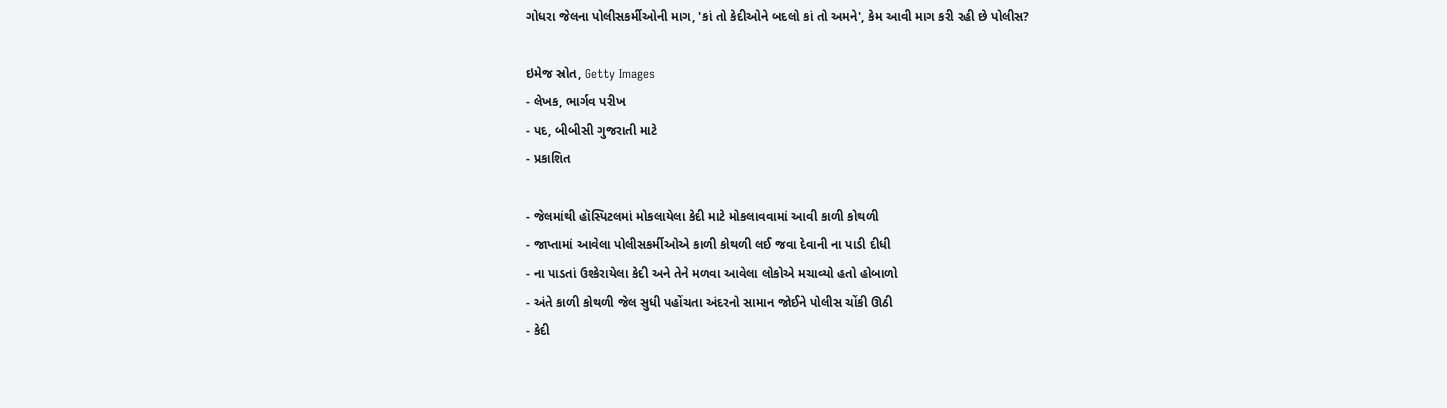ગોધરા જેલના પોલીસકર્મીઓની માગ, 'કાં તો કેદીઓને બદલો કાં તો અમને', કેમ આવી માગ કરી રહી છે પોલીસ?

ઇમેજ સ્રોત, Getty Images
- લેખક, ભાર્ગવ પરીખ
- પદ, બીબીસી ગુજરાતી માટે
- પ્રકાશિત

- જેલમાંથી હૉસ્પિટલમાં મોકલાયેલા કેદી માટે મોકલાવવામાં આવી કાળી કોથળી
- જાપ્તામાં આવેલા પોલીસકર્મીઓએ કાળી કોથળી લઈ જવા દેવાની ના પાડી દીધી
- ના પાડતાં ઉશ્કેરાયેલા કેદી અને તેને મળવા આવેલા લોકોએ મચાવ્યો હતો હોબાળો
- અંતે કાળી કોથળી જેલ સુધી પહોંચતા અંદરનો સામાન જોઈને પોલીસ ચોંકી ઊઠી
- કેદી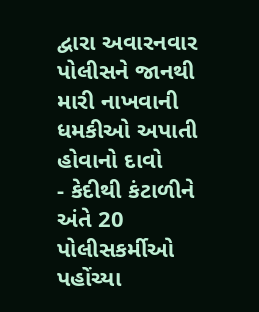દ્વારા અવારનવાર પોલીસને જાનથી મારી નાખવાની ધમકીઓ અપાતી હોવાનો દાવો
- કેદીથી કંટાળીને અંતે 20 પોલીસકર્મીઓ પહોંચ્યા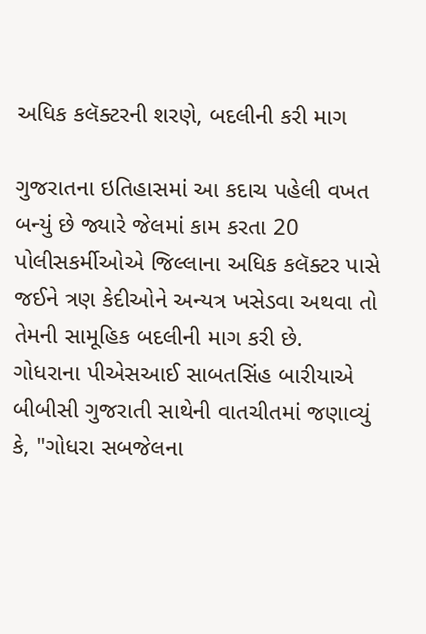અધિક કલૅક્ટરની શરણે, બદલીની કરી માગ

ગુજરાતના ઇતિહાસમાં આ કદાચ પહેલી વખત બન્યું છે જ્યારે જેલમાં કામ કરતા 20 પોલીસકર્મીઓએ જિલ્લાના અધિક કલૅક્ટર પાસે જઈને ત્રણ કેદીઓને અન્યત્ર ખસેડવા અથવા તો તેમની સામૂહિક બદલીની માગ કરી છે.
ગોધરાના પીએસઆઈ સાબતસિંહ બારીયાએ બીબીસી ગુજરાતી સાથેની વાતચીતમાં જણાવ્યું કે, "ગોધરા સબજેલના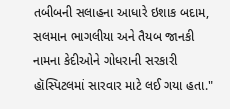તબીબની સલાહના આધારે ઇશાક બદામ, સલમાન ભાગલીયા અને તૈયબ જાનકી નામના કેદીઓને ગોધરાની સરકારી હૉસ્પિટલમાં સારવાર માટે લઈ ગયા હતા."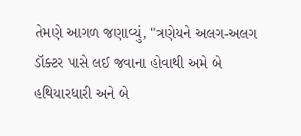તેમણે આગળ જણાવ્યું, "ત્રણેયને અલગ-અલગ ડૉક્ટર પાસે લઈ જવાના હોવાથી અમે બે હથિયારધારી અને બે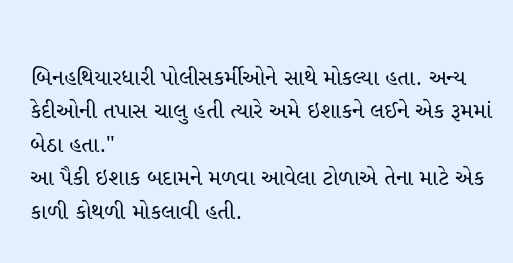બિનહથિયારધારી પોલીસકર્મીઓને સાથે મોકલ્યા હતા. અન્ય કેદીઓની તપાસ ચાલુ હતી ત્યારે અમે ઇશાકને લઈને એક રૂમમાં બેઠા હતા."
આ પૈકી ઇશાક બદામને મળવા આવેલા ટોળાએ તેના માટે એક કાળી કોથળી મોકલાવી હતી.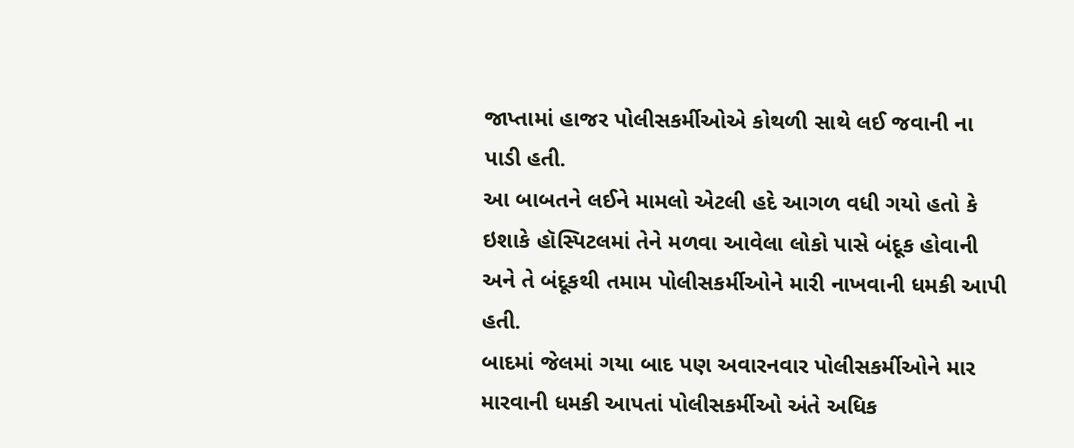જાપ્તામાં હાજર પોલીસકર્મીઓએ કોથળી સાથે લઈ જવાની ના પાડી હતી.
આ બાબતને લઈને મામલો એટલી હદે આગળ વધી ગયો હતો કે ઇશાકે હૉસ્પિટલમાં તેને મળવા આવેલા લોકો પાસે બંદૂક હોવાની અને તે બંદૂકથી તમામ પોલીસકર્મીઓને મારી નાખવાની ધમકી આપી હતી.
બાદમાં જેલમાં ગયા બાદ પણ અવારનવાર પોલીસકર્મીઓને માર મારવાની ધમકી આપતાં પોલીસકર્મીઓ અંતે અધિક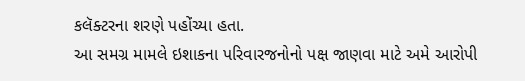કલૅક્ટરના શરણે પહોંચ્યા હતા.
આ સમગ્ર મામલે ઇશાકના પરિવારજનોનો પક્ષ જાણવા માટે અમે આરોપી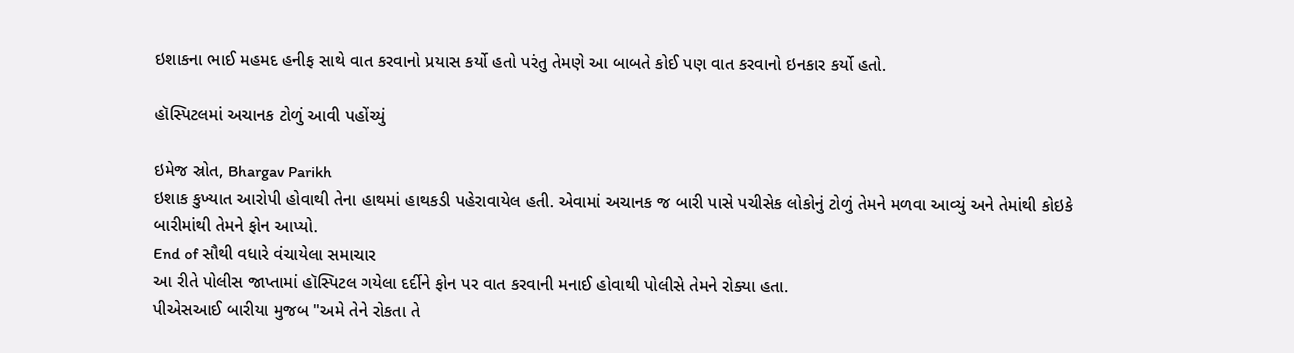ઇશાકના ભાઈ મહમદ હનીફ સાથે વાત કરવાનો પ્રયાસ કર્યો હતો પરંતુ તેમણે આ બાબતે કોઈ પણ વાત કરવાનો ઇનકાર કર્યો હતો.

હૉસ્પિટલમાં અચાનક ટોળું આવી પહોંચ્યું

ઇમેજ સ્રોત, Bhargav Parikh
ઇશાક કુખ્યાત આરોપી હોવાથી તેના હાથમાં હાથકડી પહેરાવાયેલ હતી. એવામાં અચાનક જ બારી પાસે પચીસેક લોકોનું ટોળું તેમને મળવા આવ્યું અને તેમાંથી કોઇકે બારીમાંથી તેમને ફોન આપ્યો.
End of સૌથી વધારે વંચાયેલા સમાચાર
આ રીતે પોલીસ જાપ્તામાં હૉસ્પિટલ ગયેલા દર્દીને ફોન પર વાત કરવાની મનાઈ હોવાથી પોલીસે તેમને રોક્યા હતા.
પીએસઆઈ બારીયા મુજબ "અમે તેને રોકતા તે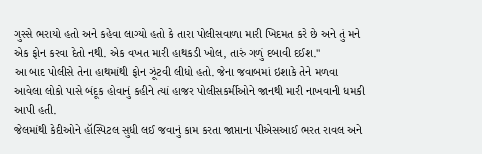ગુસ્સે ભરાયો હતો અને કહેવા લાગ્યો હતો કે તારા પોલીસવાળા મારી ખિદમત કરે છે અને તું મને એક ફોન કરવા દેતો નથી. એક વખત મારી હાથકડી ખોલ, તારું ગળું દબાવી દઈશ."
આ બાદ પોલીસે તેના હાથમાંથી ફોન ઝૂંટવી લીધો હતો. જેના જવાબમાં ઇશાકે તેને મળવા આવેલા લોકો પાસે બંદૂક હોવાનું કહીને ત્યાં હાજર પોલીસકર્મીઓને જાનથી મારી નાખવાની ધમકી આપી હતી.
જેલમાંથી કેદીઓને હૉસ્પિટલ સુધી લઈ જવાનું કામ કરતા જાપ્તાના પીએસઆઈ ભરત રાવલ અને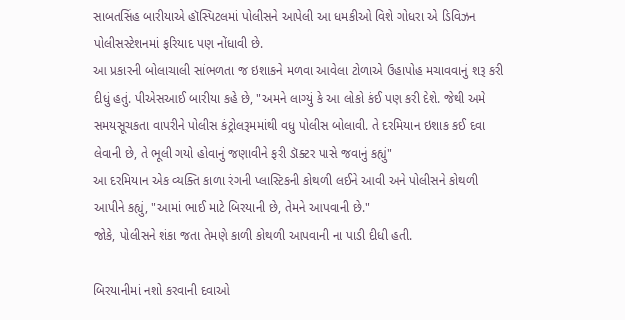સાબતસિંહ બારીયાએ હૉસ્પિટલમાં પોલીસને આપેલી આ ધમકીઓ વિશે ગોધરા એ ડિવિઝન પોલીસસ્ટેશનમાં ફરિયાદ પણ નોંધાવી છે.
આ પ્રકારની બોલાચાલી સાંભળતા જ ઇશાકને મળવા આવેલા ટોળાએ ઉહાપોહ મચાવવાનું શરૂ કરી દીધું હતું. પીએસઆઈ બારીયા કહે છે, "અમને લાગ્યું કે આ લોકો કંઈ પણ કરી દેશે. જેથી અમે સમયસૂચકતા વાપરીને પોલીસ કંટ્રોલરૂમમાંથી વધુ પોલીસ બોલાવી. તે દરમિયાન ઇશાક કઈ દવા લેવાની છે, તે ભૂલી ગયો હોવાનું જણાવીને ફરી ડૉક્ટર પાસે જવાનું કહ્યું"
આ દરમિયાન એક વ્યક્તિ કાળા રંગની પ્લાસ્ટિકની કોથળી લઈને આવી અને પોલીસને કોથળી આપીને કહ્યું, "આમાં ભાઈ માટે બિરયાની છે, તેમને આપવાની છે."
જોકે, પોલીસને શંકા જતા તેમણે કાળી કોથળી આપવાની ના પાડી દીધી હતી.

બિરયાનીમાં નશો કરવાની દવાઓ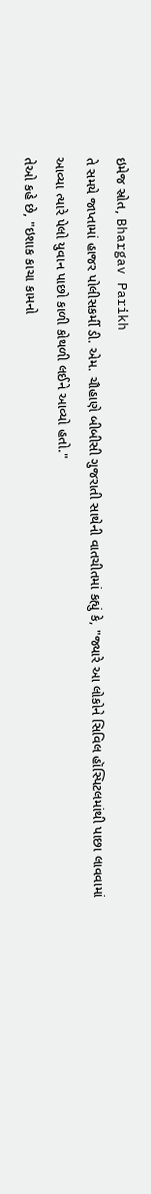ઇમેજ સ્રોત, Bhargav Parikh
તે સમયે જાપ્તામાં હાજર પોલીસકર્મી ડી. એમ. ચૌહાણે બીબીસી ગુજરાતી સાથેની વાતચીતમાં કહ્યું કે, "જ્યારે આ લોકોને સિવિલ હૉસ્પિટલમાંથી પાછા લાવવામાં આવ્યા ત્યારે પેલો યુવાન પાછો કાળી કોથળી લઈને આવ્યો હતો."
તેઓ કહે છે, "ઇશાક કાચા કામનો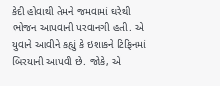કેદી હોવાથી તેમને જમવામાં ઘરેથી ભોજન આપવાની પરવાનગી હતી. એ યુવાને આવીને કહ્યું કે ઇશાકને ટિફિનમાં બિરયાની આપવી છે. જોકે, એ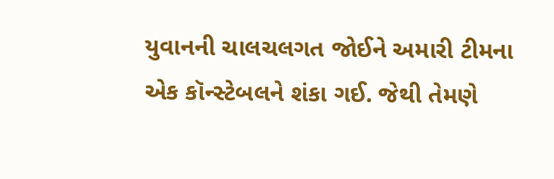યુવાનની ચાલચલગત જોઈને અમારી ટીમના એક કૉન્સ્ટેબલને શંકા ગઈ. જેથી તેમણે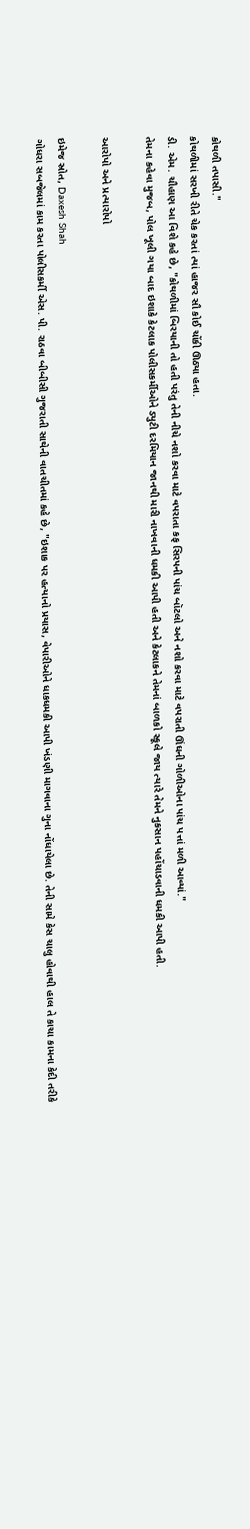કોથળી તપાસી."
કોથળીમાં સરખી રીતે ચેક કરતાં ત્યાં હાજર સૌ કોઈ ચોંકી ઊઠ્યા હતા.
ડી. એમ. ચૌહાણ આ વિશે કહે છે, "કોથળીમાં બિરયાની તો હતી પરંતુ તેની નીચે નશો કરવા માટે વપરાતા કફ સિરપની પાંચ બૉટલો અને નશો કરવા માટે વપરાતી ઊંઘની ગોળીઓના પાંચ પત્તાં મળી આવ્યાં."
તેમના કહેવા મુજબ, પોલ ખૂલી ગયા બાદ ઇશાકે કેટલાક પોલીસકર્મીઓને ડ્યુટી દરમિયાન જાનથી મારી નાખવાની ધમકી આપી હતી અને કેટલાકને તેમનાં બાળકો સ્કૂલે જાય ત્યારે તેમને નુકસાન પહોંચાડવાની ધમકી આપી હતી.

આરોપો અને પ્રત્યારોપો

ઇમેજ સ્રોત, Daxesh Shah
ગોધરા સબજેલમાં કામ કરતા પોલીસકર્મી એસ. પી. રાઠવા બીબીસી ગુજરાતી સાથેની વાતચીતમાં કહે છે, "ઇશાક પર હત્યાનો પ્રયાસ, વેપારીઓને ધાકધમકી આપી ખંડણી માગવાના ગુના નોંધાયેલા છે. તેની સામે કેસ ચાલુ હોવાથી હાલ તે કાચા કામના કેદી તરીકે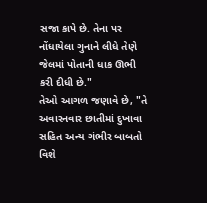સજા કાપે છે. તેના પર નોંધાયેલા ગુનાને લીધે તેણે જેલમાં પોતાની ધાક ઊભી કરી દીધી છે."
તેઓ આગળ જણાવે છે, "તે અવારનવાર છાતીમાં દુખાવા સહિત અન્ય ગંભીર બાબતો વિશે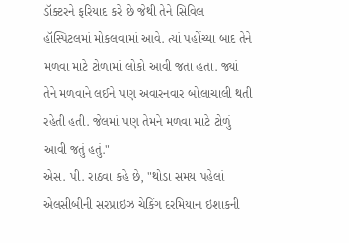ડૉક્ટરને ફરિયાદ કરે છે જેથી તેને સિવિલ હૉસ્પિટલમાં મોકલવામાં આવે. ત્યાં પહોંચ્યા બાદ તેને મળવા માટે ટોળામાં લોકો આવી જતા હતા. જ્યાં તેને મળવાને લઈને પણ અવારનવાર બોલાચાલી થતી રહેતી હતી. જેલમાં પણ તેમને મળવા માટે ટોળું આવી જતું હતું."
એસ. પી. રાઠવા કહે છે, "થોડા સમય પહેલાં એલસીબીની સરપ્રાઇઝ ચેકિંગ દરમિયાન ઇશાકની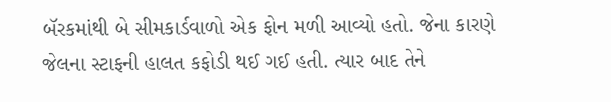બૅરકમાંથી બે સીમકાર્ડવાળો એક ફોન મળી આવ્યો હતો. જેના કારણે જેલના સ્ટાફની હાલત કફોડી થઈ ગઈ હતી. ત્યાર બાદ તેને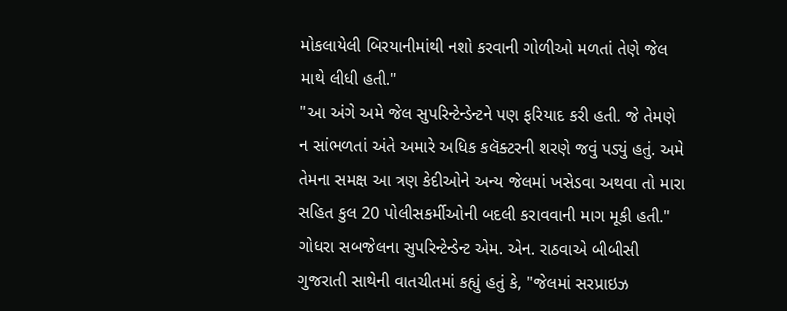મોકલાયેલી બિરયાનીમાંથી નશો કરવાની ગોળીઓ મળતાં તેણે જેલ માથે લીધી હતી."
"આ અંગે અમે જેલ સુપરિન્ટેન્ડેન્ટને પણ ફરિયાદ કરી હતી. જે તેમણે ન સાંભળતાં અંતે અમારે અધિક કલૅક્ટરની શરણે જવું પડ્યું હતું. અમે તેમના સમક્ષ આ ત્રણ કેદીઓને અન્ય જેલમાં ખસેડવા અથવા તો મારા સહિત કુલ 20 પોલીસકર્મીઓની બદલી કરાવવાની માગ મૂકી હતી."
ગોધરા સબજેલના સુપરિન્ટેન્ડેન્ટ એમ. એન. રાઠવાએ બીબીસી ગુજરાતી સાથેની વાતચીતમાં કહ્યું હતું કે, "જેલમાં સરપ્રાઇઝ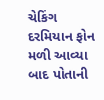ચેકિંગ દરમિયાન ફોન મળી આવ્યા બાદ પોતાની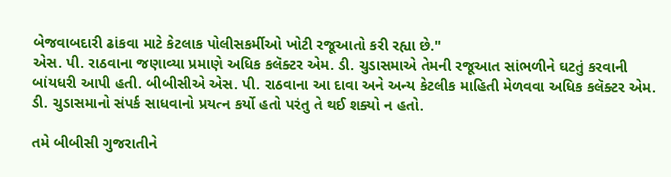બેજવાબદારી ઢાંકવા માટે કેટલાક પોલીસકર્મીઓ ખોટી રજૂઆતો કરી રહ્યા છે."
એસ. પી. રાઠવાના જણાવ્યા પ્રમાણે અધિક કલૅક્ટર એમ. ડી. ચુડાસમાએ તેમની રજૂઆત સાંભળીને ઘટતું કરવાની બાંયધરી આપી હતી. બીબીસીએ એસ. પી. રાઠવાના આ દાવા અને અન્ય કેટલીક માહિતી મેળવવા અધિક કલૅક્ટર એમ. ડી. ચુડાસમાનો સંપર્ક સાધવાનો પ્રયત્ન કર્યો હતો પરંતુ તે થઈ શક્યો ન હતો.

તમે બીબીસી ગુજરાતીને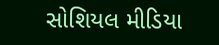સોશિયલ મીડિયા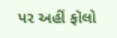પર અહીં ફૉલો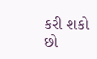કરી શકો છો